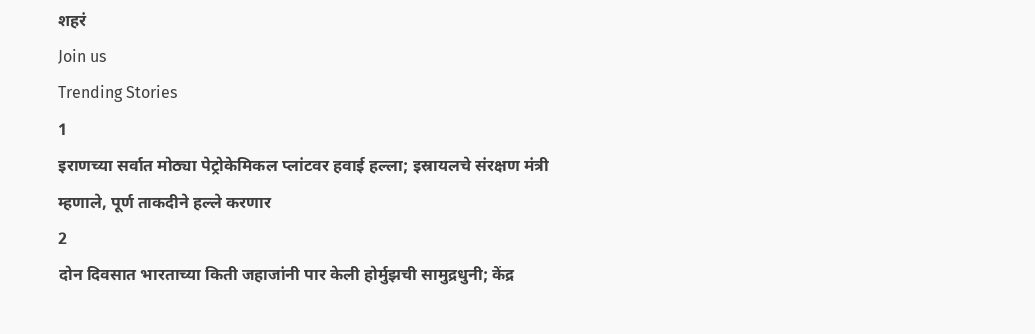शहरं
Join us
Trending Stories
1
इराणच्या सर्वात मोठ्या पेट्रोकेमिकल प्लांटवर हवाई हल्ला; इस्रायलचे संरक्षण मंत्री म्हणाले, पूर्ण ताकदीने हल्ले करणार
2
दोन दिवसात भारताच्या किती जहाजांनी पार केली होर्मुझची सामुद्रधुनी; केंद्र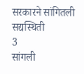सरकारने सांगितली सद्यस्थिती
3
सांगली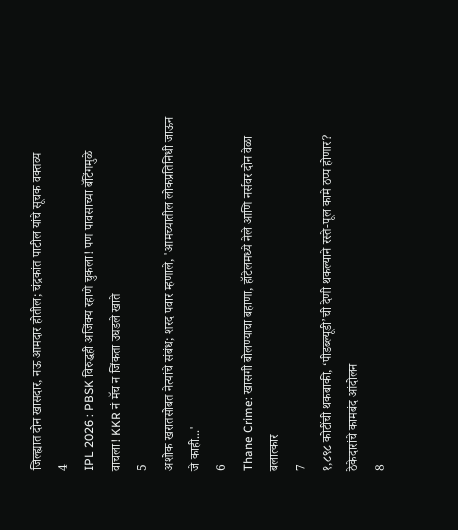जिल्ह्यात दोन खासदार, नऊ आमदार होतील; चंद्रकांत पाटील यांचे सूचक वक्तव्य
4
IPL 2026 : PBSK विरुद्धही अजिंक्य रहाणे चुकला! पण पावसाच्या बॅटिंगमुळे वाचला! KKR नं मॅच न जिंकता उघडले खाते
5
अशोक खरातसोबत नेत्यांचे संबंध; शरद पवार म्हणाले, 'आमच्यातील लोकप्रतिनिधी जाऊन जे काही...'
6
Thane Crime: खासगी बोलण्याचा बहाणा, हॉटेलमध्ये नेले आणि नर्सवर दोन वेळा बलात्कार
7
१,८९८ कोटींची थकबाकी, ‘पीडब्ल्यूडी’ची देणी थकल्याने रस्ते-पूल कामे ठप्प होणार? ठेकेदारांचे कामबंद आंदोलन
8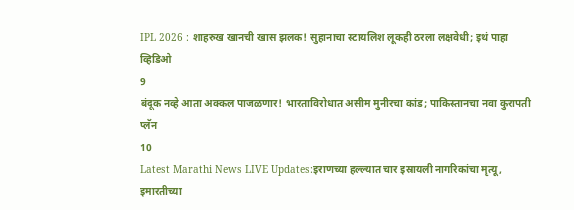IPL 2026 : शाहरुख खानची खास झलक! सुहानाचा स्टायलिश लूकही ठरला लक्षवेधी; इथं पाहा व्हिडिओ
9
बंदूक नव्हे आता अक्कल पाजळणार! भारताविरोधात असीम मुनीरचा कांड; पाकिस्तानचा नवा कुरापती प्लॅन
10
Latest Marathi News LIVE Updates:इराणच्या हल्ल्यात चार इस्रायली नागरिकांचा मृत्यू, इमारतीच्या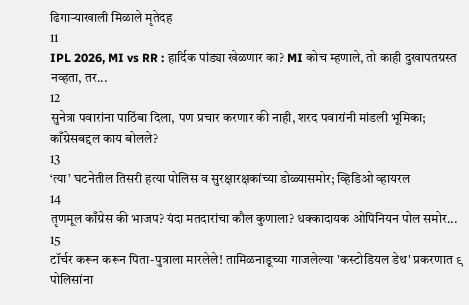ढिगाऱ्याखाली मिळाले मृतेदह
11
IPL 2026, MI vs RR : हार्दिक पांड्या खेळणार का? MI कोच म्हणाले, तो काही दुखापतग्रस्त नव्हता, तर...
12
सुनेत्रा पवारांना पाठिंबा दिला, पण प्रचार करणार की नाही, शरद पवारांनी मांडली भूमिका; काँग्रेसबद्दल काय बोलले?
13
‘त्या’ घटनेतील तिसरी हत्या पोलिस व सुरक्षारक्षकांच्या डोळ्यासमोर; व्हिडिओ व्हायरल
14
तृणमूल काँग्रेस की भाजप? यंदा मतदारांचा कौल कुणाला? धक्कादायक ओपिनियन पोल समोर...
15
टॉर्चर करून करून पिता-पुत्राला मारलेले! तामिळनाडूच्या गाजलेल्या 'कस्टोडियल डेथ' प्रकरणात ९ पोलिसांना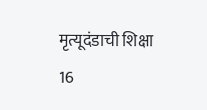मृत्यूदंडाची शिक्षा
16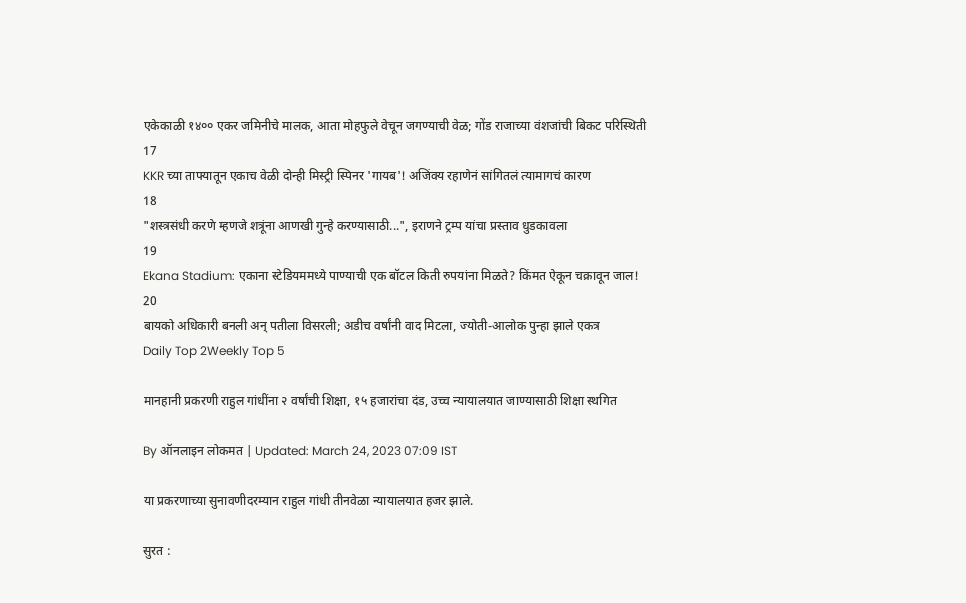एकेकाळी १४०० एकर जमिनीचे मालक, आता मोहफुले वेचून जगण्याची वेळ; गोंड राजाच्या वंशजांची बिकट परिस्थिती
17
KKR च्या ताफ्यातून एकाच वेळी दोन्ही मिस्ट्री स्पिनर 'गायब'! अजिंक्य रहाणेनं सांगितलं त्यामागचं कारण
18
"शस्त्रसंधी करणे म्हणजे शत्रूंना आणखी गुन्हे करण्यासाठी...", इराणने ट्रम्प यांचा प्रस्ताव धुडकावला
19
Ekana Stadium: एकाना स्टेडियममध्ये पाण्याची एक बॉटल किती रुपयांना मिळते? किंमत ऐकून चक्रावून जाल!
20
बायको अधिकारी बनली अन् पतीला विसरली; अडीच वर्षांनी वाद मिटला, ज्योती-आलोक पुन्हा झाले एकत्र
Daily Top 2Weekly Top 5

मानहानी प्रकरणी राहुल गांधींना २ वर्षांची शिक्षा, १५ हजारांचा दंड, उच्च न्यायालयात जाण्यासाठी शिक्षा स्थगित

By ऑनलाइन लोकमत | Updated: March 24, 2023 07:09 IST

या प्रकरणाच्या सुनावणीदरम्यान राहुल गांधी तीनवेळा न्यायालयात हजर झाले.

सुरत :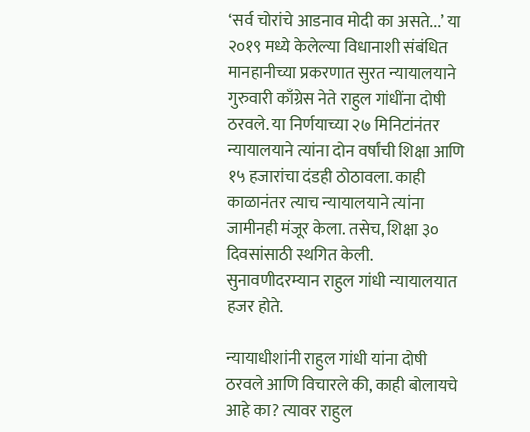‘सर्व चोरांचे आडनाव मोदी का असते...’ या २०१९ मध्ये केलेल्या विधानाशी संबंधित मानहानीच्या प्रकरणात सुरत न्यायालयाने गुरुवारी काँग्रेस नेते राहुल गांधींना दोषी ठरवले. या निर्णयाच्या २७ मिनिटांनंतर न्यायालयाने त्यांना दोन वर्षांची शिक्षा आणि १५ हजारांचा दंडही ठोठावला. काही काळानंतर त्याच न्यायालयाने त्यांना जामीनही मंजूर केला. तसेच, शिक्षा ३० दिवसांसाठी स्थगित केली. सुनावणीदरम्यान राहुल गांधी न्यायालयात हजर होते.

न्यायाधीशांनी राहुल गांधी यांना दोषी ठरवले आणि विचारले की, काही बोलायचे आहे का? त्यावर राहुल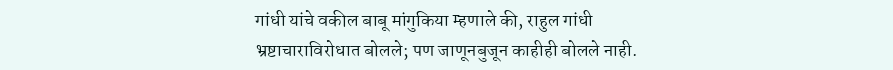गांधी यांचे वकील बाबू मांगुकिया म्हणाले की, राहुल गांधी भ्रष्टाचाराविरोधात बोलले; पण जाणूनबुजून काहीही बोलले नाही.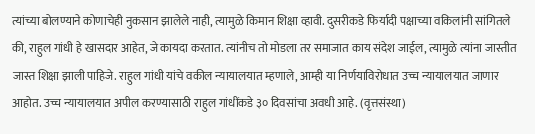त्यांच्या बोलण्याने कोणाचेही नुकसान झालेले नाही, त्यामुळे किमान शिक्षा व्हावी. दुसरीकडे फिर्यादी पक्षाच्या वकिलांनी सांगितले की, राहुल गांधी हे खासदार आहेत, जे कायदा करतात. त्यांनीच तो मोडला तर समाजात काय संदेश जाईल, त्यामुळे त्यांना जास्तीत जास्त शिक्षा झाली पाहिजे. राहुल गांधी यांचे वकील न्यायालयात म्हणाले, आम्ही या निर्णयाविरोधात उच्च न्यायालयात जाणार आहोत. उच्च न्यायालयात अपील करण्यासाठी राहुल गांधींकडे ३० दिवसांचा अवधी आहे. (वृत्तसंस्था)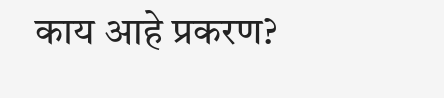काय आहे प्रकरण?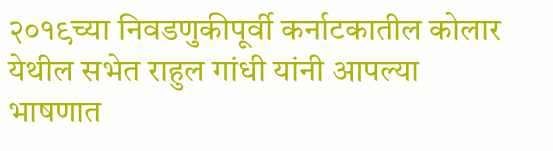२०१९च्या निवडणुकीपूर्वी कर्नाटकातील कोलार येथील सभेत राहुल गांधी यांनी आपल्या भाषणात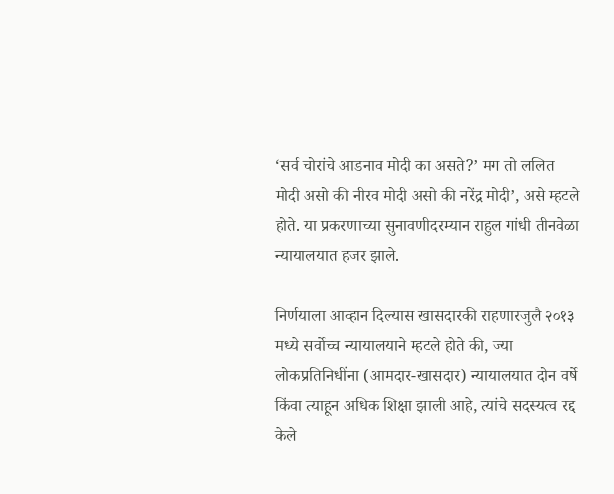‘सर्व चोरांचे आडनाव मोदी का असते?’ मग तो ललित मोदी असो की नीरव मोदी असो की नरेंद्र मोदी’, असे म्हटले होते. या प्रकरणाच्या सुनावणीदरम्यान राहुल गांधी तीनवेळा न्यायालयात हजर झाले.

निर्णयाला आव्हान दिल्यास खासदारकी राहणारजुलै २०१३ मध्ये सर्वोच्च न्यायालयाने म्हटले होते की, ज्या लोकप्रतिनिधींना (आमदार-खासदार) न्यायालयात दोन वर्षे किंवा त्याहून अधिक शिक्षा झाली आहे, त्यांचे सदस्यत्व रद्द केले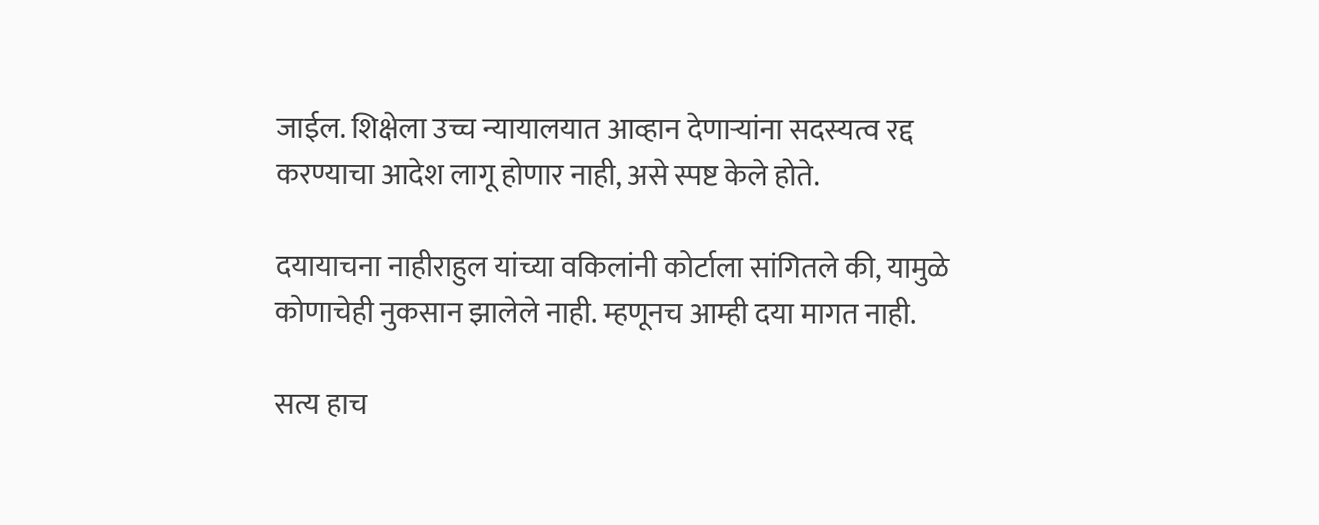जाईल. शिक्षेला उच्च न्यायालयात आव्हान देणाऱ्यांना सदस्यत्व रद्द करण्याचा आदेश लागू होणार नाही, असे स्पष्ट केले होते.

दयायाचना नाहीराहुल यांच्या वकिलांनी कोर्टाला सांगितले की, यामुळे कोणाचेही नुकसान झालेले नाही. म्हणूनच आम्ही दया मागत नाही.

सत्य हाच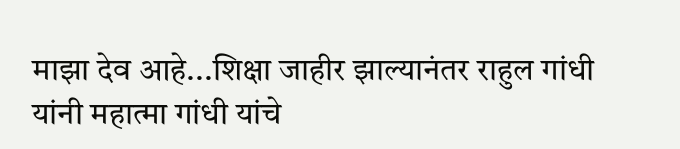माझा देव आहे...शिक्षा जाहीर झाल्यानंतर राहुल गांधी यांनी महात्मा गांधी यांचे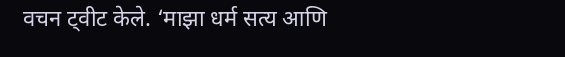वचन ट्वीट केले. ‘माझा धर्म सत्य आणि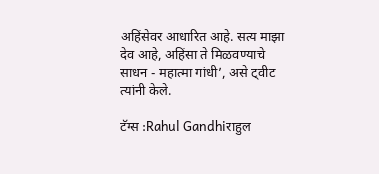अहिंसेवर आधारित आहे. सत्य माझा देव आहे, अहिंसा ते मिळवण्याचे साधन - महात्मा गांधी’, असे ट्वीट त्यांनी केले.

टॅग्स :Rahul Gandhiराहुल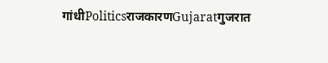गांधीPoliticsराजकारणGujaratगुजरात